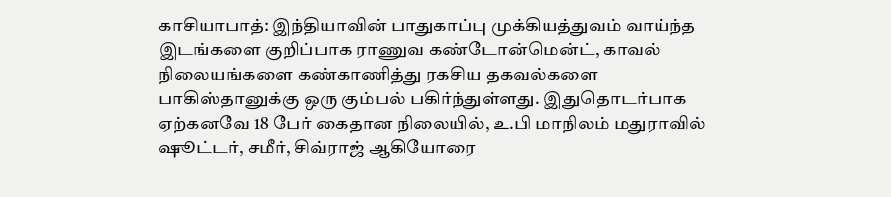காசியாபாத்: இந்தியாவின் பாதுகாப்பு முக்கியத்துவம் வாய்ந்த இடங்களை குறிப்பாக ராணுவ கண்டோன்மென்ட், காவல் நிலையங்களை கண்காணித்து ரகசிய தகவல்களை பாகிஸ்தானுக்கு ஒரு கும்பல் பகிர்ந்துள்ளது. இதுதொடர்பாக ஏற்கனவே 18 பேர் கைதான நிலையில், உ.பி மாநிலம் மதுராவில் ஷூட்டர், சமீர், சிவ்ராஜ் ஆகியோரை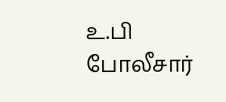உ.பி போலீசார்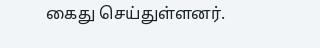கைது செய்துள்ளனர்.